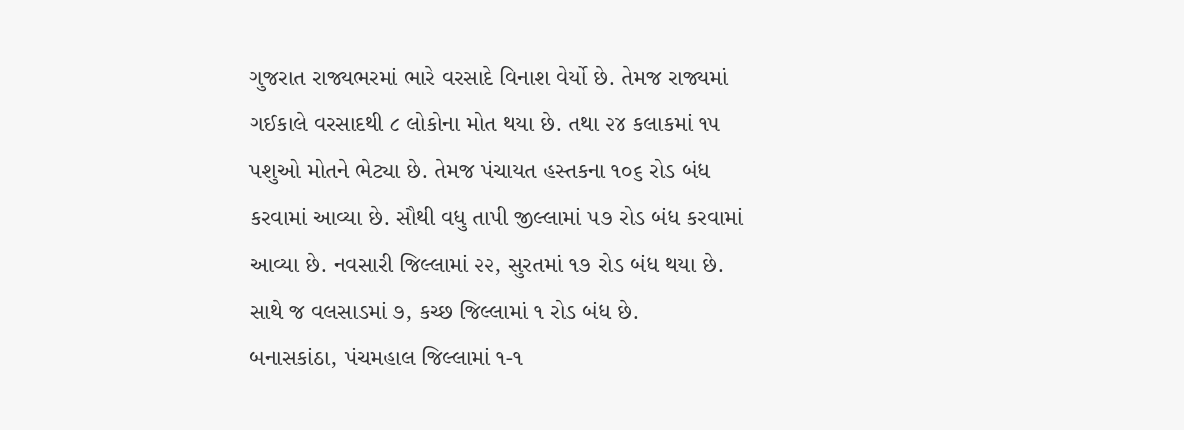ગુજરાત રાજ્યભરમાં ભારે વરસાદે વિનાશ વેર્યો છે. તેમજ રાજ્યમાં ગઈકાલે વરસાદથી ૮ લોકોના મોત થયા છે. તથા ૨૪ કલાકમાં ૧૫ પશુઓ મોતને ભેટ્યા છે. તેમજ પંચાયત હસ્તકના ૧૦૬ રોડ બંધ કરવામાં આવ્યા છે. સૌથી વધુ તાપી જીલ્લામાં ૫૭ રોડ બંધ કરવામાં આવ્યા છે. નવસારી જિલ્લામાં ૨૨, સુરતમાં ૧૭ રોડ બંધ થયા છે. સાથે જ વલસાડમાં ૭, કચ્છ જિલ્લામાં ૧ રોડ બંધ છે.
બનાસકાંઠા, પંચમહાલ જિલ્લામાં ૧-૧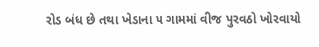રોડ બંધ છે તથા ખેડાના ૫ ગામમાં વીજ પુરવઠો ખોરવાયો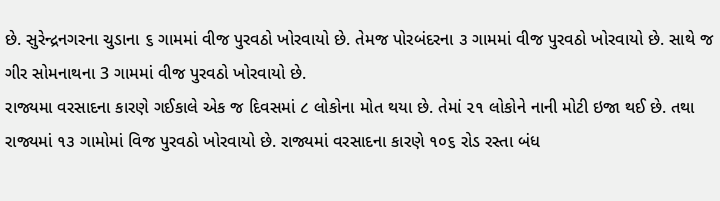છે. સુરેન્દ્રનગરના ચુડાના ૬ ગામમાં વીજ પુરવઠો ખોરવાયો છે. તેમજ પોરબંદરના ૩ ગામમાં વીજ પુરવઠો ખોરવાયો છે. સાથે જ ગીર સોમનાથના 3 ગામમાં વીજ પુરવઠો ખોરવાયો છે.
રાજ્યમા વરસાદના કારણે ગઈકાલે એક જ દિવસમાં ૮ લોકોના મોત થયા છે. તેમાં ૨૧ લોકોને નાની મોટી ઇજા થઈ છે. તથા રાજ્યમાં ૧૩ ગામોમાં વિજ પુરવઠો ખોરવાયો છે. રાજ્યમાં વરસાદના કારણે ૧૦૬ રોડ રસ્તા બંધ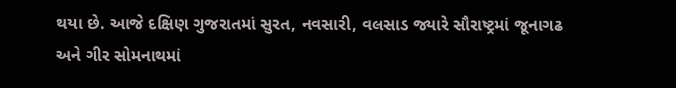થયા છે. આજે દક્ષિણ ગુજરાતમાં સુરત, નવસારી, વલસાડ જ્યારે સૌરાષ્ટ્રમાં જૂનાગઢ અને ગીર સોમનાથમાં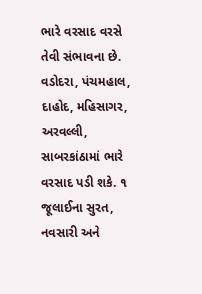ભારે વરસાદ વરસે તેવી સંભાવના છે. વડોદરા, પંચમહાલ, દાહોદ, મહિસાગર, અરવલ્લી, સાબરકાંઠામાં ભારે વરસાદ પડી શકે. ૧ જૂલાઈના સુરત, નવસારી અને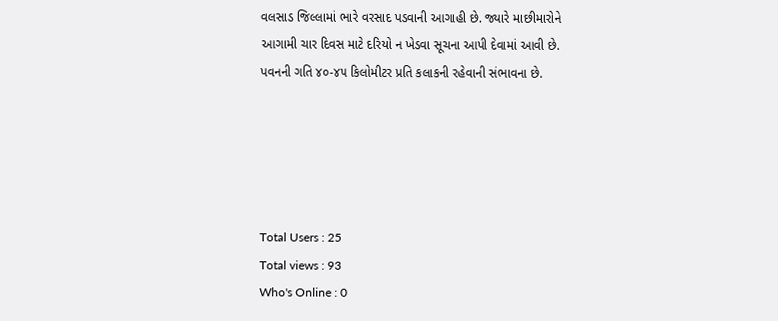વલસાડ જિલ્લામાં ભારે વરસાદ પડવાની આગાહી છે. જ્યારે માછીમારોને આગામી ચાર દિવસ માટે દરિયો ન ખેડવા સૂચના આપી દેવામાં આવી છે. પવનની ગતિ ૪૦-૪૫ કિલોમીટર પ્રતિ કલાકની રહેવાની સંભાવના છે.





Total Users : 25
Total views : 93
Who's Online : 0